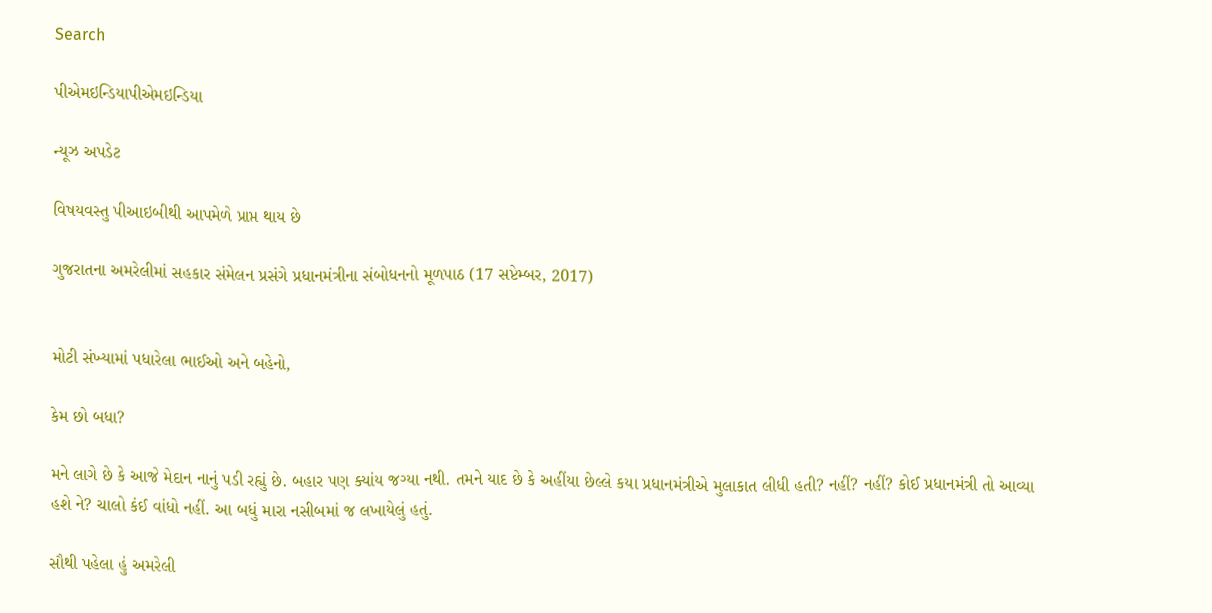Search

પીએમઇન્ડિયાપીએમઇન્ડિયા

ન્યૂઝ અપડેટ

વિષયવસ્તુ પીઆઇબીથી આપમેળે પ્રાપ્ત થાય છે

ગુજરાતના અમરેલીમાં સહકાર સંમેલન પ્રસંગે પ્રધાનમંત્રીના સંબોધનનો મૂળપાઠ (17 સપ્ટેમ્બર, 2017)


મોટી સંખ્યામાં પધારેલા ભાઈઓ અને બહેનો,

કેમ છો બધા?

મને લાગે છે કે આજે મેદાન નાનું પડી રહ્યું છે. બહાર પણ ક્યાંય જગ્યા નથી. તમને યાદ છે કે અહીંયા છેલ્લે કયા પ્રધાનમંત્રીએ મુલાકાત લીધી હતી? નહીં? નહીં? કોઈ પ્રધાનમંત્રી તો આવ્યા હશે ને? ચાલો કંઈ વાંધો નહીં. આ બધું મારા નસીબમાં જ લખાયેલું હતું.

સૌથી પહેલા હું અમરેલી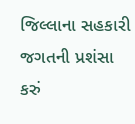જિલ્લાના સહકારી જગતની પ્રશંસા કરું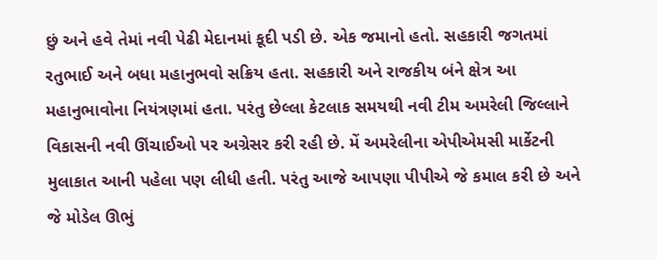છું અને હવે તેમાં નવી પેઢી મેદાનમાં કૂદી પડી છે. એક જમાનો હતો. સહકારી જગતમાં રતુભાઈ અને બધા મહાનુભવો સક્રિય હતા. સહકારી અને રાજકીય બંને ક્ષેત્ર આ મહાનુભાવોના નિયંત્રણમાં હતા. પરંતુ છેલ્લા કેટલાક સમયથી નવી ટીમ અમરેલી જિલ્લાને વિકાસની નવી ઊંચાઈઓ પર અગ્રેસર કરી રહી છે. મેં અમરેલીના એપીએમસી માર્કેટની મુલાકાત આની પહેલા પણ લીધી હતી. પરંતુ આજે આપણા પીપીએ જે કમાલ કરી છે અને જે મોડેલ ઊભું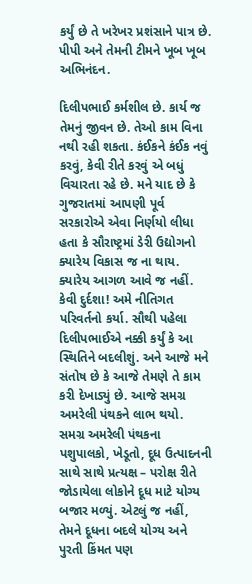કર્યું છે તે ખરેખર પ્રશંસાને પાત્ર છે. પીપી અને તેમની ટીમને ખૂબ ખૂબ અભિનંદન.

દિલીપભાઈ કર્મશીલ છે. કાર્ય જ તેમનું જીવન છે. તેઓ કામ વિના નથી રહી શકતા. કંઈકને કંઈક નવું કરવું, કેવી રીતે કરવું એ બધું વિચારતા રહે છે. મને યાદ છે કે ગુજરાતમાં આપણી પૂર્વ સરકારોએ એવા નિર્ણયો લીધા હતા કે સૌરાષ્ટ્રમાં ડેરી ઉદ્યોગનો ક્યારેય વિકાસ જ ના થાય. ક્યારેય આગળ આવે જ નહીં. કેવી દુર્દશા! અમે નીતિગત પરિવર્તનો કર્યા. સૌથી પહેલા દિલીપભાઈએ નક્કી કર્યું કે આ સ્થિતિને બદલીશું. અને આજે મને સંતોષ છે કે આજે તેમણે તે કામ કરી દેખાડ્યું છે. આજે સમગ્ર અમરેલી પંથકને લાભ થયો. સમગ્ર અમરેલી પંથકના પશુપાલકો, ખેડૂતો, દૂધ ઉત્પાદનની સાથે સાથે પ્રત્યક્ષ – પરોક્ષ રીતે જોડાયેલા લોકોને દૂધ માટે યોગ્ય બજાર મળ્યું. એટલું જ નહીં, તેમને દૂધના બદલે યોગ્ય અને પુરતી કિંમત પણ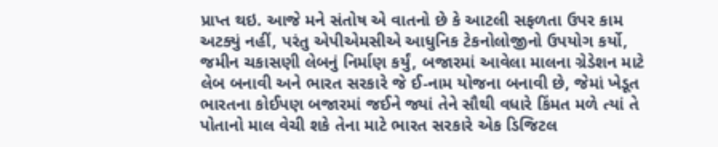પ્રાપ્ત થઇ. આજે મને સંતોષ એ વાતનો છે કે આટલી સફળતા ઉપર કામ અટક્યું નહીં, પરંતુ એપીએમસીએ આધુનિક ટેકનોલોજીનો ઉપયોગ કર્યો, જમીન ચકાસણી લેબનું નિર્માણ કર્યું, બજારમાં આવેલા માલના ગ્રેડેશન માટે લેબ બનાવી અને ભારત સરકારે જે ઈ-નામ યોજના બનાવી છે, જેમાં ખેડૂત ભારતના કોઈપણ બજારમાં જઈને જ્યાં તેને સૌથી વધારે કિંમત મળે ત્યાં તે પોતાનો માલ વેચી શકે તેના માટે ભારત સરકારે એક ડિજિટલ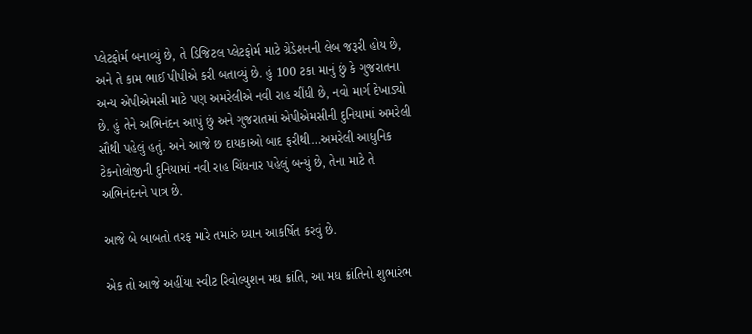પ્લેટફોર્મ બનાવ્યું છે, તે ડિજિટલ પ્લેટફોર્મ માટે ગ્રેડેશનની લેબ જરૂરી હોય છે, અને તે કામ ભાઈ પીપીએ કરી બતાવ્યું છે. હું 100 ટકા માનું છું કે ગુજરાતના અન્ય એપીએમસી માટે પણ અમરેલીએ નવી રાહ ચીંધી છે, નવો માર્ગ દેખાડ્યો છે. હું તેને અભિનંદન આપું છું અને ગુજરાતમાં એપીએમસીની દુનિયામાં અમરેલી સૌથી પહેલું હતું. અને આજે છ દાયકાઓ બાદ ફરીથી…અમરેલી આધુનિક ટેકનોલોજીની દુનિયામાં નવી રાહ ચિંધનાર પહેલું બન્યું છે, તેના માટે તે અભિનંદનને પાત્ર છે.

આજે બે બાબતો તરફ મારે તમારું ધ્યાન આકર્ષિત કરવું છે.

એક તો આજે અહીંયા સ્વીટ રિવોલ્યુશન મધ ક્રાંતિ, આ મધ ક્રાંતિનો શુભારંભ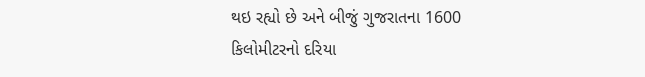થઇ રહ્યો છે અને બીજું ગુજરાતના 1600 કિલોમીટરનો દરિયા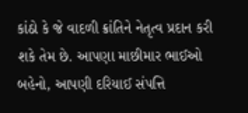કાંઠો કે જે વાદળી ક્રાંતિને નેતૃત્વ પ્રદાન કરી શકે તેમ છે. આપણા માછીમાર ભાઈઓ બહેનો, આપણી દરિયાઈ સંપત્તિ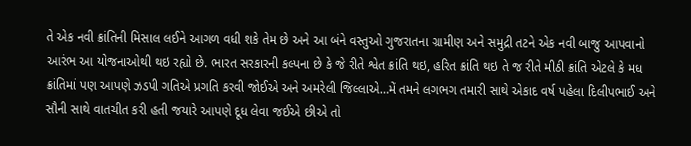તે એક નવી ક્રાંતિની મિસાલ લઈને આગળ વધી શકે તેમ છે અને આ બંને વસ્તુઓ ગુજરાતના ગ્રામીણ અને સમુદ્રી તટને એક નવી બાજુ આપવાનો આરંભ આ યોજનાઓથી થઇ રહ્યો છે. ભારત સરકારની કલ્પના છે કે જે રીતે શ્વેત ક્રાંતિ થઇ, હરિત ક્રાંતિ થઇ તે જ રીતે મીઠી ક્રાંતિ એટલે કે મધ ક્રાંતિમાં પણ આપણે ઝડપી ગતિએ પ્રગતિ કરવી જોઈએ અને અમરેલી જિલ્લાએ…મેં તમને લગભગ તમારી સાથે એકાદ વર્ષ પહેલા દિલીપભાઈ અને સૌની સાથે વાતચીત કરી હતી જયારે આપણે દૂધ લેવા જઈએ છીએ તો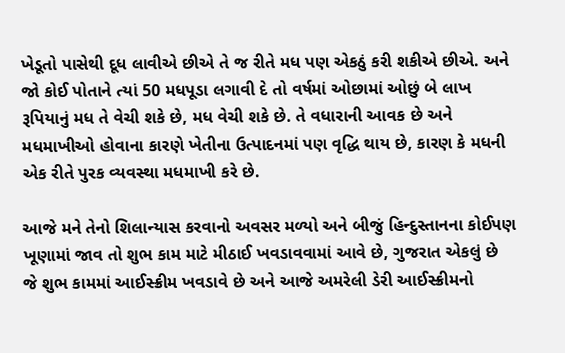ખેડૂતો પાસેથી દૂધ લાવીએ છીએ તે જ રીતે મધ પણ એકઠું કરી શકીએ છીએ. અને જો કોઈ પોતાને ત્યાં 50 મધપૂડા લગાવી દે તો વર્ષમાં ઓછામાં ઓછું બે લાખ રૂપિયાનું મધ તે વેચી શકે છે, મધ વેચી શકે છે. તે વધારાની આવક છે અને મધમાખીઓ હોવાના કારણે ખેતીના ઉત્પાદનમાં પણ વૃદ્ધિ થાય છે, કારણ કે મધની એક રીતે પુરક વ્યવસ્થા મધમાખી કરે છે.

આજે મને તેનો શિલાન્યાસ કરવાનો અવસર મળ્યો અને બીજું હિન્દુસ્તાનના કોઈપણ ખૂણામાં જાવ તો શુભ કામ માટે મીઠાઈ ખવડાવવામાં આવે છે, ગુજરાત એકલું છે જે શુભ કામમાં આઈસ્ક્રીમ ખવડાવે છે અને આજે અમરેલી ડેરી આઈસ્ક્રીમનો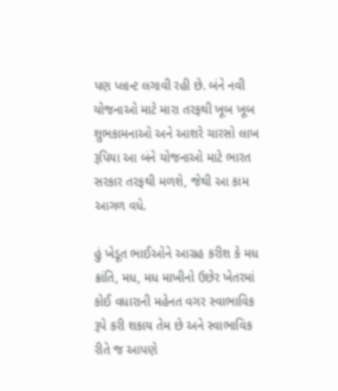પણ પ્લાન્ટ લગાવી રહી છે. બંને નવી યોજનાઓ માટે મારા તરફથી ખૂબ ખૂબ શુભકામનાઓ અને આશરે ચારસો લાખ રૂપિયા આ બંને યોજનાઓ માટે ભારત સરકાર તરફથી મળશે, જેથી આ કામ આગળ વધે.

હું ખેડૂત ભાઈઓને આગ્રહ કરીશ કે મધ ક્રાંતિ, મધ, મધ માખીનો ઉછેર ખેતરમાં કોઈ વધારાની મહેનત વગર સ્વાભાવિક રૂપે કરી શકાય તેમ છે અને સ્વાભાવિક રીતે જ આપણે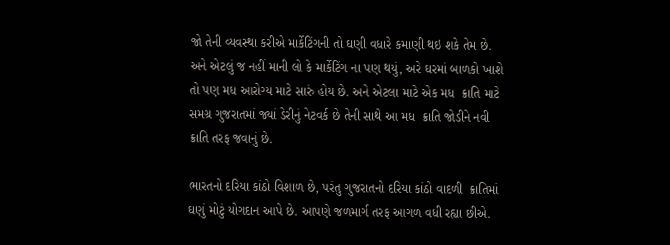જો તેની વ્યવસ્થા કરીએ માર્કેટિંગની તો ઘણી વધારે કમાણી થઇ શકે તેમ છે. અને એટલું જ નહીં માની લો કે માર્કેટિંગ ના પણ થયું, અરે ઘરમાં બાળકો ખાશે તો પણ મધ આરોગ્ય માટે સારું હોય છે. અને એટલા માટે એક મધ  ક્રાતિ માટે સમગ્ર ગુજરાતમાં જ્યાં ડેરીનું નેટવર્ક છે તેની સાથે આ મધ  ક્રાતિ જોડીને નવી  ક્રાતિ તરફ જવાનું છે.

ભારતનો દરિયા કાંઠો વિશાળ છે, પરંતુ ગુજરાતનો દરિયા કાંઠો વાદળી  ક્રાતિમાં ઘણું મોટું યોગદાન આપે છે. આપણે જળમાર્ગ તરફ આગળ વધી રહ્યા છીએ.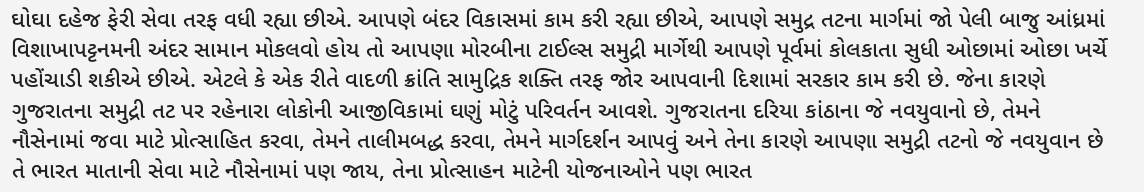ઘોઘા દહેજ ફેરી સેવા તરફ વધી રહ્યા છીએ. આપણે બંદર વિકાસમાં કામ કરી રહ્યા છીએ, આપણે સમુદ્ર તટના માર્ગમાં જો પેલી બાજુ આંધ્રમાં વિશાખાપટ્ટનમની અંદર સામાન મોકલવો હોય તો આપણા મોરબીના ટાઈલ્સ સમુદ્રી માર્ગેથી આપણે પૂર્વમાં કોલકાતા સુધી ઓછામાં ઓછા ખર્ચે પહોંચાડી શકીએ છીએ. એટલે કે એક રીતે વાદળી ક્રાંતિ સામુદ્રિક શક્તિ તરફ જોર આપવાની દિશામાં સરકાર કામ કરી છે. જેના કારણે ગુજરાતના સમુદ્રી તટ પર રહેનારા લોકોની આજીવિકામાં ઘણું મોટું પરિવર્તન આવશે. ગુજરાતના દરિયા કાંઠાના જે નવયુવાનો છે, તેમને નૌસેનામાં જવા માટે પ્રોત્સાહિત કરવા, તેમને તાલીમબદ્ધ કરવા, તેમને માર્ગદર્શન આપવું અને તેના કારણે આપણા સમુદ્રી તટનો જે નવયુવાન છે તે ભારત માતાની સેવા માટે નૌસેનામાં પણ જાય, તેના પ્રોત્સાહન માટેની યોજનાઓને પણ ભારત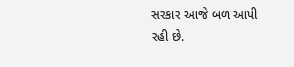સરકાર આજે બળ આપી રહી છે.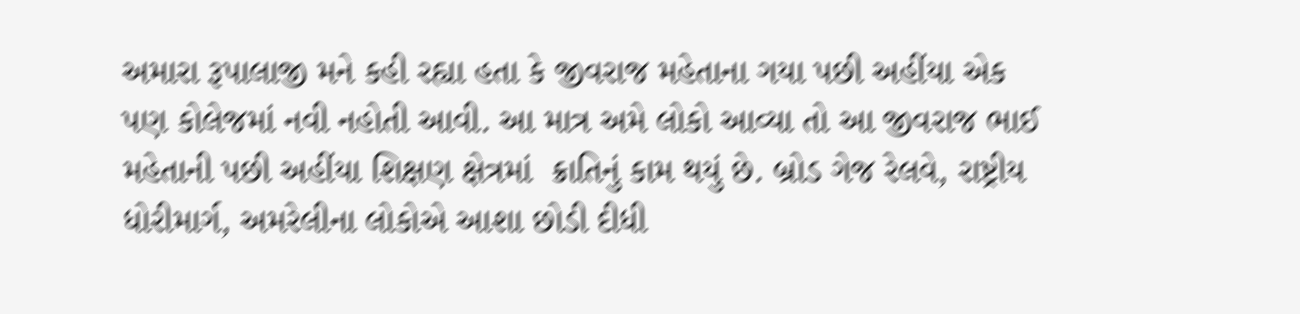અમારા રૂપાલાજી મને કહી રહ્યા હતા કે જીવરાજ મહેતાના ગયા પછી અહીંયા એક પણ કોલેજમાં નવી નહોતી આવી. આ માત્ર અમે લોકો આવ્યા તો આ જીવરાજ ભાઈ મહેતાની પછી અહીંયા શિક્ષણ ક્ષેત્રમાં  ક્રાતિનું કામ થયું છે. બ્રોડ ગેજ રેલવે, રાષ્ટ્રીય ધોરીમાર્ગ, અમરેલીના લોકોએ આશા છોડી દીધી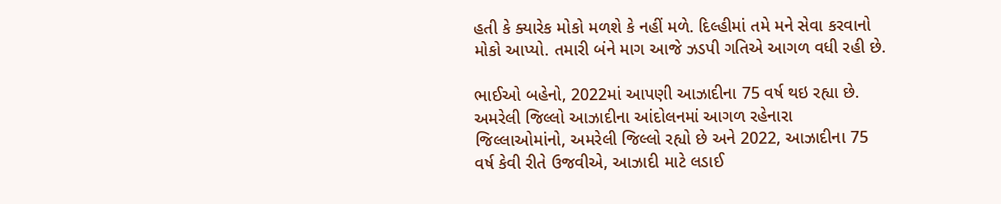હતી કે ક્યારેક મોકો મળશે કે નહીં મળે. દિલ્હીમાં તમે મને સેવા કરવાનો મોકો આપ્યો. તમારી બંને માગ આજે ઝડપી ગતિએ આગળ વધી રહી છે.

ભાઈઓ બહેનો, 2022માં આપણી આઝાદીના 75 વર્ષ થઇ રહ્યા છે. અમરેલી જિલ્લો આઝાદીના આંદોલનમાં આગળ રહેનારા જિલ્લાઓમાંનો, અમરેલી જિલ્લો રહ્યો છે અને 2022, આઝાદીના 75 વર્ષ કેવી રીતે ઉજવીએ, આઝાદી માટે લડાઈ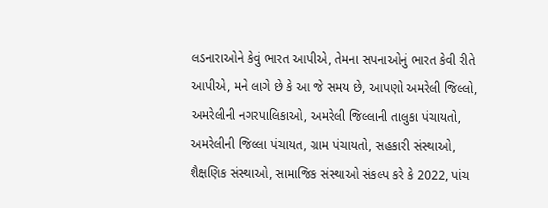લડનારાઓને કેવું ભારત આપીએ, તેમના સપનાઓનું ભારત કેવી રીતે આપીએ, મને લાગે છે કે આ જે સમય છે, આપણો અમરેલી જિલ્લો, અમરેલીની નગરપાલિકાઓ, અમરેલી જિલ્લાની તાલુકા પંચાયતો, અમરેલીની જિલ્લા પંચાયત, ગ્રામ પંચાયતો, સહકારી સંસ્થાઓ, શૈક્ષણિક સંસ્થાઓ, સામાજિક સંસ્થાઓ સંકલ્પ કરે કે 2022, પાંચ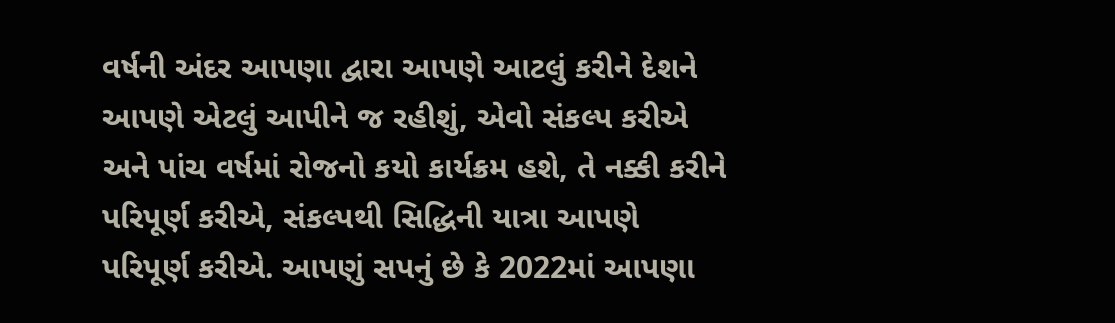વર્ષની અંદર આપણા દ્વારા આપણે આટલું કરીને દેશને આપણે એટલું આપીને જ રહીશું, એવો સંકલ્પ કરીએ અને પાંચ વર્ષમાં રોજનો કયો કાર્યક્રમ હશે, તે નક્કી કરીને પરિપૂર્ણ કરીએ, સંકલ્પથી સિદ્ધિની યાત્રા આપણે પરિપૂર્ણ કરીએ. આપણું સપનું છે કે 2022માં આપણા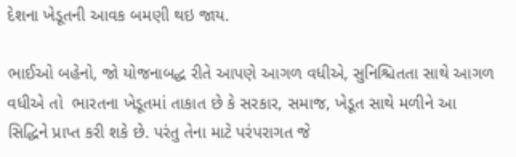દેશના ખેડૂતની આવક બમણી થઇ જાય.

ભાઈઓ બહેનો, જો યોજનાબદ્ધ રીતે આપણે આગળ વધીએ, સુનિશ્ચિતતા સાથે આગળ વધીએ તો  ભારતના ખેડૂતમાં તાકાત છે કે સરકાર, સમાજ, ખેડૂત સાથે મળીને આ સિદ્ધિને પ્રાપ્ત કરી શકે છે. પરંતુ તેના માટે પરંપરાગત જે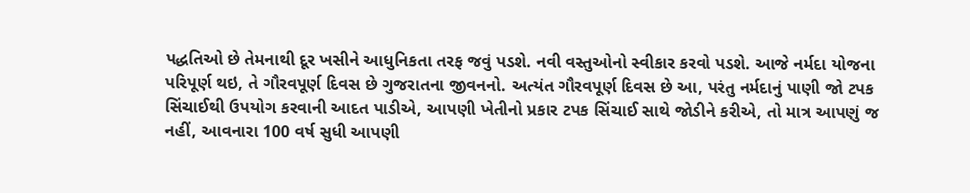પદ્ધતિઓ છે તેમનાથી દૂર ખસીને આધુનિકતા તરફ જવું પડશે. નવી વસ્તુઓનો સ્વીકાર કરવો પડશે. આજે નર્મદા યોજના પરિપૂર્ણ થઇ, તે ગૌરવપૂર્ણ દિવસ છે ગુજરાતના જીવનનો. અત્યંત ગૌરવપૂર્ણ દિવસ છે આ, પરંતુ નર્મદાનું પાણી જો ટપક સિંચાઈથી ઉપયોગ કરવાની આદત પાડીએ, આપણી ખેતીનો પ્રકાર ટપક સિંચાઈ સાથે જોડીને કરીએ, તો માત્ર આપણું જ નહીં, આવનારા 100 વર્ષ સુધી આપણી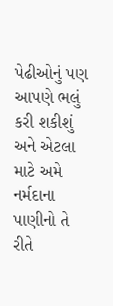પેઢીઓનું પણ આપણે ભલું કરી શકીશું અને એટલા માટે અમે નર્મદાના પાણીનો તે રીતે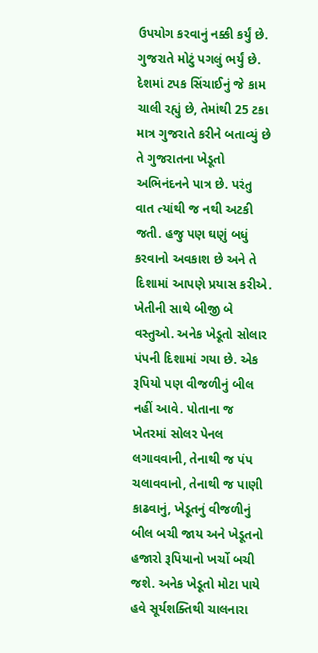ઉપયોગ કરવાનું નક્કી કર્યું છે. ગુજરાતે મોટું પગલું ભર્યું છે. દેશમાં ટપક સિંચાઈનું જે કામ ચાલી રહ્યું છે, તેમાંથી 25 ટકા માત્ર ગુજરાતે કરીને બતાવ્યું છે તે ગુજરાતના ખેડૂતો અભિનંદનને પાત્ર છે. પરંતુ વાત ત્યાંથી જ નથી અટકી જતી. હજુ પણ ઘણું બધું કરવાનો અવકાશ છે અને તે દિશામાં આપણે પ્રયાસ કરીએ. ખેતીની સાથે બીજી બે વસ્તુઓ. અનેક ખેડૂતો સોલાર પંપની દિશામાં ગયા છે. એક રૂપિયો પણ વીજળીનું બીલ નહીં આવે. પોતાના જ ખેતરમાં સોલર પેનલ લગાવવાની, તેનાથી જ પંપ ચલાવવાનો, તેનાથી જ પાણી કાઢવાનું, ખેડૂતનું વીજળીનું બીલ બચી જાય અને ખેડૂતનો હજારો રૂપિયાનો ખર્ચો બચી જશે. અનેક ખેડૂતો મોટા પાયે હવે સૂર્યશક્તિથી ચાલનારા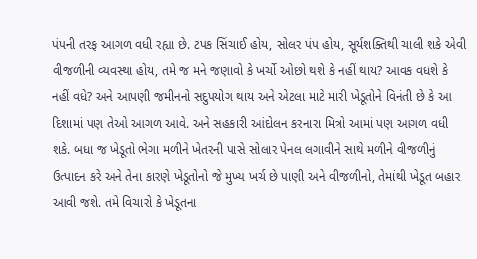પંપની તરફ આગળ વધી રહ્યા છે. ટપક સિંચાઈ હોય, સોલર પંપ હોય, સૂર્યશક્તિથી ચાલી શકે એવી વીજળીની વ્યવસ્થા હોય, તમે જ મને જણાવો કે ખર્ચો ઓછો થશે કે નહીં થાય? આવક વધશે કે નહીં વધે? અને આપણી જમીનનો સદુપયોગ થાય અને એટલા માટે મારી ખેડૂતોને વિનંતી છે કે આ દિશામાં પણ તેઓ આગળ આવે. અને સહકારી આંદોલન કરનારા મિત્રો આમાં પણ આગળ વધી શકે. બધા જ ખેડૂતો ભેગા મળીને ખેતરની પાસે સોલાર પેનલ લગાવીને સાથે મળીને વીજળીનું ઉત્પાદન કરે અને તેના કારણે ખેડૂતોનો જે મુખ્ય ખર્ચ છે પાણી અને વીજળીનો, તેમાંથી ખેડૂત બહાર આવી જશે. તમે વિચારો કે ખેડૂતના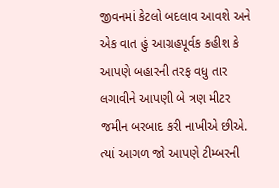જીવનમાં કેટલો બદલાવ આવશે અને એક વાત હું આગ્રહપૂર્વક કહીશ કે આપણે બહારની તરફ વધુ તાર લગાવીને આપણી બે ત્રણ મીટર જમીન બરબાદ કરી નાખીએ છીએ. ત્યાં આગળ જો આપણે ટીમ્બરની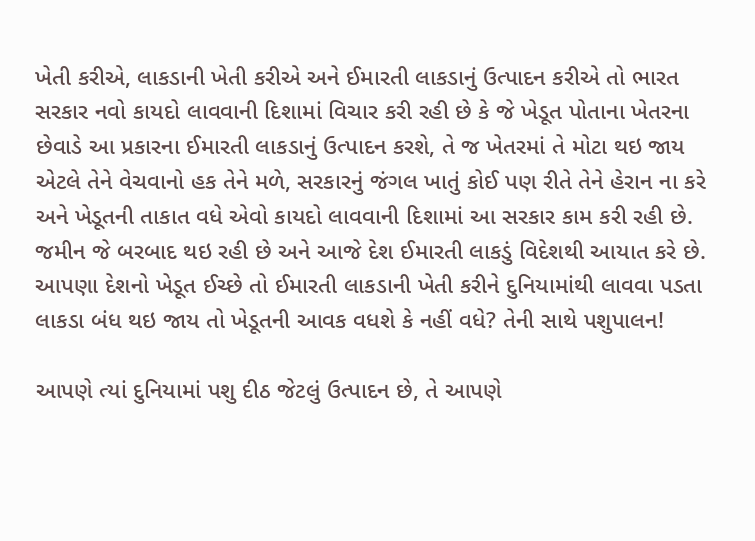ખેતી કરીએ, લાકડાની ખેતી કરીએ અને ઈમારતી લાકડાનું ઉત્પાદન કરીએ તો ભારત સરકાર નવો કાયદો લાવવાની દિશામાં વિચાર કરી રહી છે કે જે ખેડૂત પોતાના ખેતરના છેવાડે આ પ્રકારના ઈમારતી લાકડાનું ઉત્પાદન કરશે, તે જ ખેતરમાં તે મોટા થઇ જાય એટલે તેને વેચવાનો હક તેને મળે, સરકારનું જંગલ ખાતું કોઈ પણ રીતે તેને હેરાન ના કરે અને ખેડૂતની તાકાત વધે એવો કાયદો લાવવાની દિશામાં આ સરકાર કામ કરી રહી છે. જમીન જે બરબાદ થઇ રહી છે અને આજે દેશ ઈમારતી લાકડું વિદેશથી આયાત કરે છે. આપણા દેશનો ખેડૂત ઈચ્છે તો ઈમારતી લાકડાની ખેતી કરીને દુનિયામાંથી લાવવા પડતા લાકડા બંધ થઇ જાય તો ખેડૂતની આવક વધશે કે નહીં વધે? તેની સાથે પશુપાલન!

આપણે ત્યાં દુનિયામાં પશુ દીઠ જેટલું ઉત્પાદન છે, તે આપણે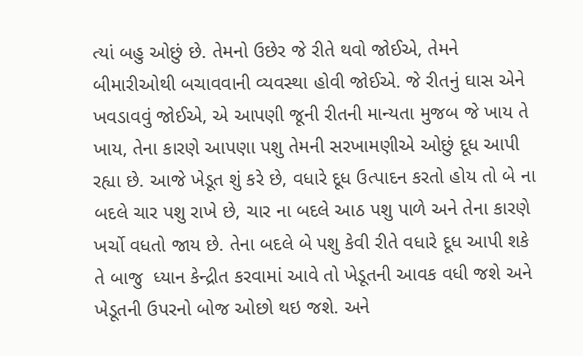ત્યાં બહુ ઓછું છે. તેમનો ઉછેર જે રીતે થવો જોઈએ, તેમને બીમારીઓથી બચાવવાની વ્યવસ્થા હોવી જોઈએ. જે રીતનું ઘાસ એને ખવડાવવું જોઈએ, એ આપણી જૂની રીતની માન્યતા મુજબ જે ખાય તે ખાય, તેના કારણે આપણા પશુ તેમની સરખામણીએ ઓછું દૂધ આપી રહ્યા છે. આજે ખેડૂત શું કરે છે, વધારે દૂધ ઉત્પાદન કરતો હોય તો બે ના બદલે ચાર પશુ રાખે છે, ચાર ના બદલે આઠ પશુ પાળે અને તેના કારણે ખર્ચો વધતો જાય છે. તેના બદલે બે પશુ કેવી રીતે વધારે દૂધ આપી શકે તે બાજુ  ધ્યાન કેન્દ્રીત કરવામાં આવે તો ખેડૂતની આવક વધી જશે અને ખેડૂતની ઉપરનો બોજ ઓછો થઇ જશે. અને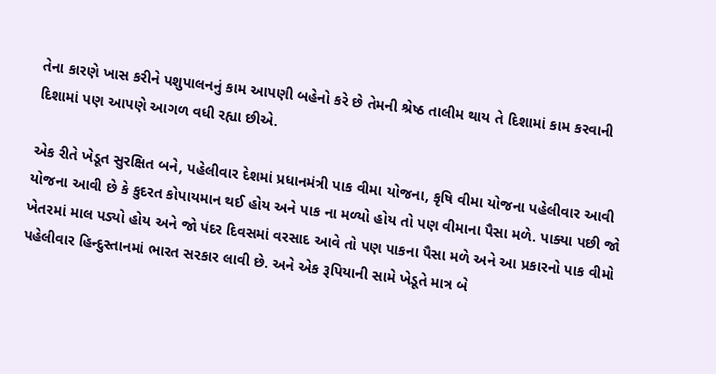તેના કારણે ખાસ કરીને પશુપાલનનું કામ આપણી બહેનો કરે છે તેમની શ્રેષ્ઠ તાલીમ થાય તે દિશામાં કામ કરવાની દિશામાં પણ આપણે આગળ વધી રહ્યા છીએ.

એક રીતે ખેડૂત સુરક્ષિત બને, પહેલીવાર દેશમાં પ્રધાનમંત્રી પાક વીમા યોજના, કૃષિ વીમા યોજના પહેલીવાર આવી યોજના આવી છે કે કુદરત કોપાયમાન થઈ હોય અને પાક ના મળ્યો હોય તો પણ વીમાના પૈસા મળે. પાક્યા પછી જો ખેતરમાં માલ પડ્યો હોય અને જો પંદર દિવસમાં વરસાદ આવે તો પણ પાકના પૈસા મળે અને આ પ્રકારનો પાક વીમો પહેલીવાર હિન્દુસ્તાનમાં ભારત સરકાર લાવી છે. અને એક રૂપિયાની સામે ખેડૂતે માત્ર બે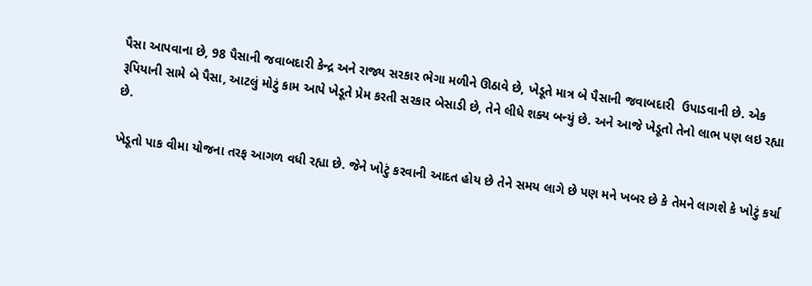પૈસા આપવાના છે, 98 પૈસાની જવાબદારી કેન્દ્ર અને રાજ્ય સરકાર ભેગા મળીને ઊઠાવે છે, ખેડૂતે માત્ર બે પૈસાની જવાબદારી  ઉપાડવાની છે. એક રૂપિયાની સામે બે પૈસા, આટલું મોટું કામ આપે ખેડૂતે પ્રેમ કરતી સરકાર બેસાડી છે, તેને લીધે શક્ય બન્યું છે. અને આજે ખેડૂતો તેનો લાભ પણ લઇ રહ્યા છે.

ખેડૂતો પાક વીમા યોજના તરફ આગળ વધી રહ્યા છે. જેને ખોટું કરવાની આદત હોય છે તેને સમય લાગે છે પણ મને ખબર છે કે તેમને લાગશે કે ખોટું કર્યા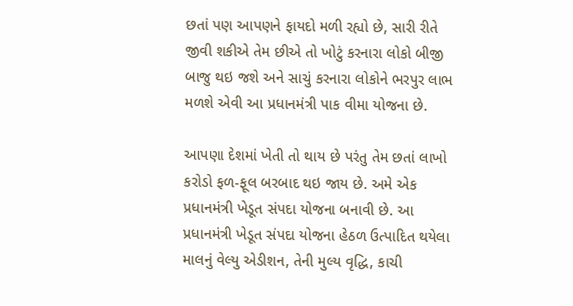છતાં પણ આપણને ફાયદો મળી રહ્યો છે, સારી રીતે જીવી શકીએ તેમ છીએ તો ખોટું કરનારા લોકો બીજી બાજુ થઇ જશે અને સાચું કરનારા લોકોને ભરપુર લાભ મળશે એવી આ પ્રધાનમંત્રી પાક વીમા યોજના છે.

આપણા દેશમાં ખેતી તો થાય છે પરંતુ તેમ છતાં લાખો કરોડો ફળ-ફૂલ બરબાદ થઇ જાય છે. અમે એક પ્રધાનમંત્રી ખેડૂત સંપદા યોજના બનાવી છે. આ પ્રધાનમંત્રી ખેડૂત સંપદા યોજના હેઠળ ઉત્પાદિત થયેલા માલનું વેલ્યુ એડીશન, તેની મુલ્ય વૃદ્ધિ, કાચી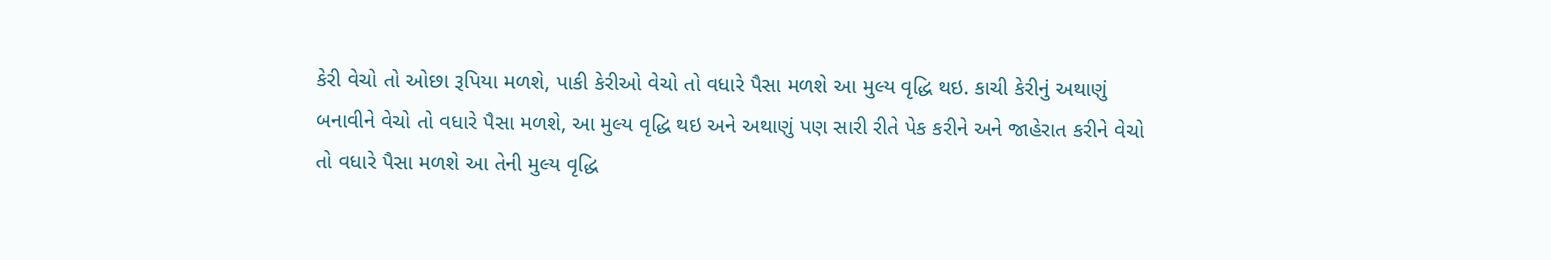કેરી વેચો તો ઓછા રૂપિયા મળશે, પાકી કેરીઓ વેચો તો વધારે પૈસા મળશે આ મુલ્ય વૃદ્ધિ થઇ. કાચી કેરીનું અથાણું બનાવીને વેચો તો વધારે પૈસા મળશે, આ મુલ્ય વૃદ્ધિ થઇ અને અથાણું પણ સારી રીતે પેક કરીને અને જાહેરાત કરીને વેચો તો વધારે પૈસા મળશે આ તેની મુલ્ય વૃદ્ધિ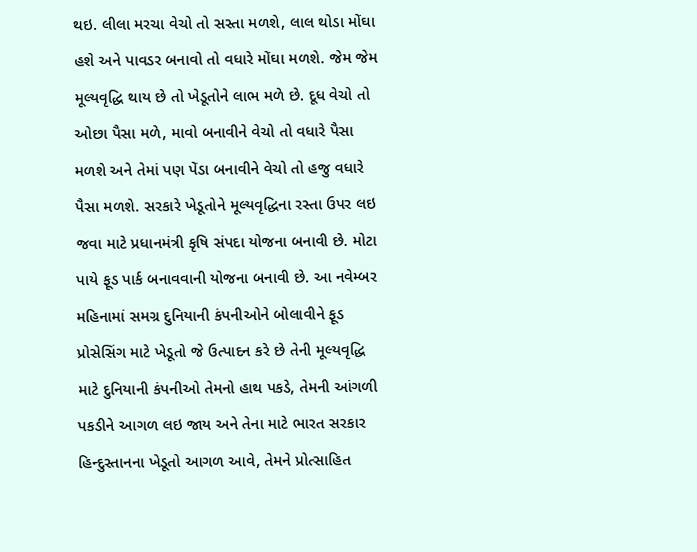થઇ. લીલા મરચા વેચો તો સસ્તા મળશે, લાલ થોડા મોંઘા હશે અને પાવડર બનાવો તો વધારે મોંઘા મળશે. જેમ જેમ મૂલ્યવૃદ્ધિ થાય છે તો ખેડૂતોને લાભ મળે છે. દૂધ વેચો તો ઓછા પૈસા મળે, માવો બનાવીને વેચો તો વધારે પૈસા મળશે અને તેમાં પણ પેંડા બનાવીને વેચો તો હજુ વધારે પૈસા મળશે. સરકારે ખેડૂતોને મૂલ્યવૃદ્ધિના રસ્તા ઉપર લઇ જવા માટે પ્રધાનમંત્રી કૃષિ સંપદા યોજના બનાવી છે. મોટા પાયે ફૂડ પાર્ક બનાવવાની યોજના બનાવી છે. આ નવેમ્બર મહિનામાં સમગ્ર દુનિયાની કંપનીઓને બોલાવીને ફૂડ પ્રોસેસિંગ માટે ખેડૂતો જે ઉત્પાદન કરે છે તેની મૂલ્યવૃદ્ધિ માટે દુનિયાની કંપનીઓ તેમનો હાથ પકડે, તેમની આંગળી પકડીને આગળ લઇ જાય અને તેના માટે ભારત સરકાર હિન્દુસ્તાનના ખેડૂતો આગળ આવે, તેમને પ્રોત્સાહિત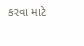કરવા માટે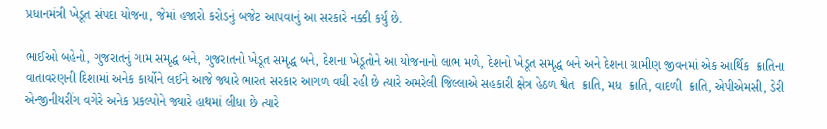પ્રધાનમંત્રી ખેડૂત સંપદા યોજના, જેમાં હજારો કરોડનું બજેટ આપવાનું આ સરકારે નક્કી કર્યું છે.

ભાઈઓ બહેનો, ગુજરાતનું ગામ સમૃદ્ધ બને, ગુજરાતનો ખેડૂત સમૃદ્ધ બને, દેશના ખેડૂતોને આ યોજનાનો લાભ મળે, દેશનો ખેડૂત સમૃદ્ધ બને અને દેશના ગ્રામીણ જીવનમાં એક આર્થિક  ક્રાતિના વાતાવરણની દિશામાં અનેક કાર્યોને લઈને આજે જ્યારે ભારત સરકાર આગળ વધી રહી છે ત્યારે અમરેલી જિલ્લાએ સહકારી ક્ષેત્ર હેઠળ શ્વેત  ક્રાતિ, મધ  ક્રાતિ, વાદળી  ક્રાતિ, એપીએમસી, ડેરી એન્જીનીયરીંગ વગેરે અનેક પ્રકલ્પોને જ્યારે હાથમાં લીધા છે ત્યારે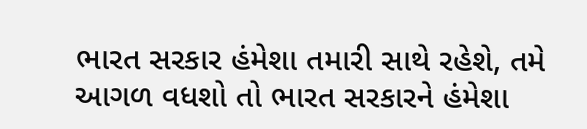ભારત સરકાર હંમેશા તમારી સાથે રહેશે, તમે આગળ વધશો તો ભારત સરકારને હંમેશા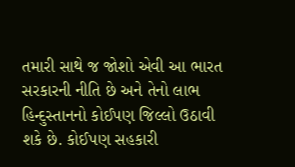તમારી સાથે જ જોશો એવી આ ભારત સરકારની નીતિ છે અને તેનો લાભ હિન્દુસ્તાનનો કોઈપણ જિલ્લો ઉઠાવી શકે છે. કોઈપણ સહકારી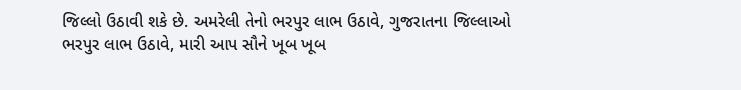જિલ્લો ઉઠાવી શકે છે. અમરેલી તેનો ભરપુર લાભ ઉઠાવે, ગુજરાતના જિલ્લાઓ ભરપુર લાભ ઉઠાવે, મારી આપ સૌને ખૂબ ખૂબ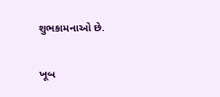શુભકામનાઓ છે.

ખૂબ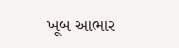ખૂબ આભાર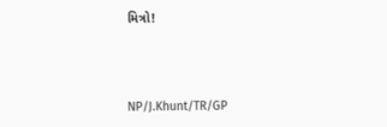મિત્રો!



NP/J.Khunt/TR/GP